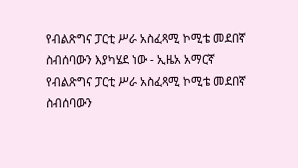የብልጽግና ፓርቲ ሥራ አስፈጻሚ ኮሚቴ መደበኛ ስብሰባውን እያካሄደ ነው - ኢዜአ አማርኛ
የብልጽግና ፓርቲ ሥራ አስፈጻሚ ኮሚቴ መደበኛ ስብሰባውን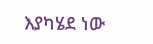እያካሄደ ነው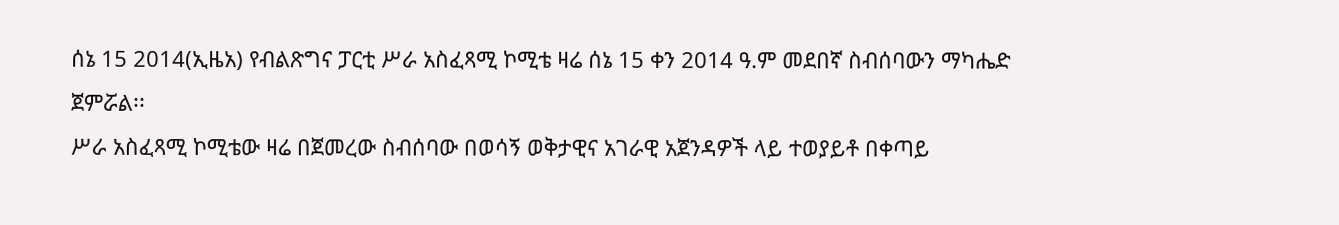ሰኔ 15 2014(ኢዜአ) የብልጽግና ፓርቲ ሥራ አስፈጻሚ ኮሚቴ ዛሬ ሰኔ 15 ቀን 2014 ዓ.ም መደበኛ ስብሰባውን ማካሔድ ጀምሯል፡፡
ሥራ አስፈጻሚ ኮሚቴው ዛሬ በጀመረው ስብሰባው በወሳኝ ወቅታዊና አገራዊ አጀንዳዎች ላይ ተወያይቶ በቀጣይ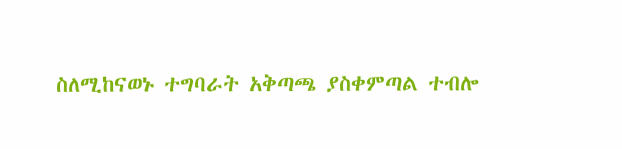ስለሚከናወኑ ተግባራት አቅጣጫ ያስቀምጣል ተብሎ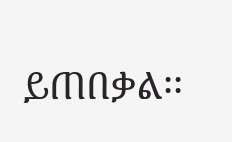ይጠበቃል፡፡